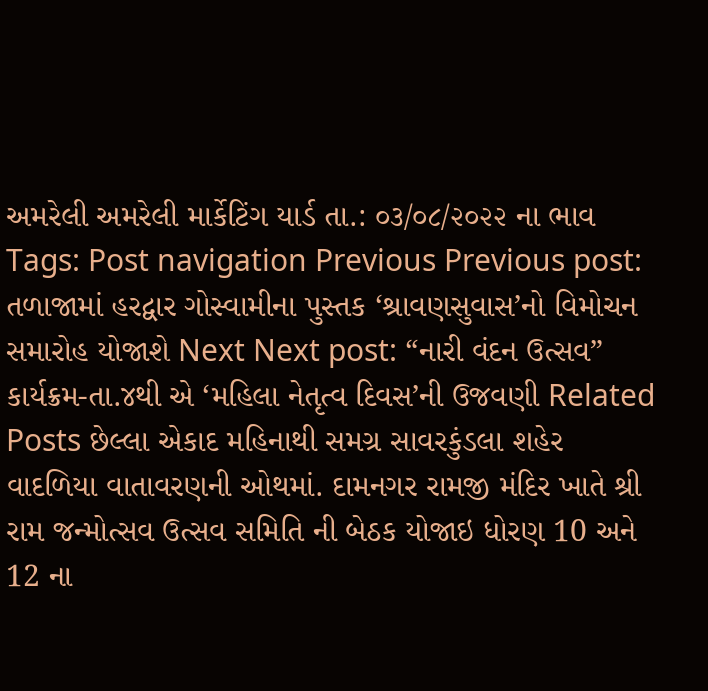અમરેલી અમરેલી માર્કેટિંગ યાર્ડ તા.: ૦૩/૦૮/૨૦૨૨ ના ભાવ Tags: Post navigation Previous Previous post: તળાજામાં હરદ્વાર ગોસ્વામીના પુસ્તક ‘શ્રાવણસુવાસ’નો વિમોચન સમારોહ યોજાશે Next Next post: “નારી વંદન ઉત્સવ” કાર્યક્રમ-તા.૪થી એ ‘મહિલા નેતૃત્વ દિવસ’ની ઉજવણી Related Posts છેલ્લા એકાદ મહિનાથી સમગ્ર સાવરકુંડલા શહેર વાદળિયા વાતાવરણની ઓથમાં. દામનગર રામજી મંદિર ખાતે શ્રી રામ જન્મોત્સવ ઉત્સવ સમિતિ ની બેઠક યોજાઇ ધોરણ 10 અને 12 ના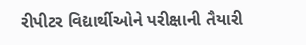રીપીટર વિદ્યાર્થીઓને પરીક્ષાની તૈયારી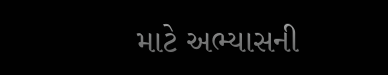માટે અભ્યાસની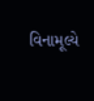વિનામૂલ્યે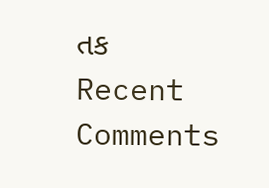તક
Recent Comments